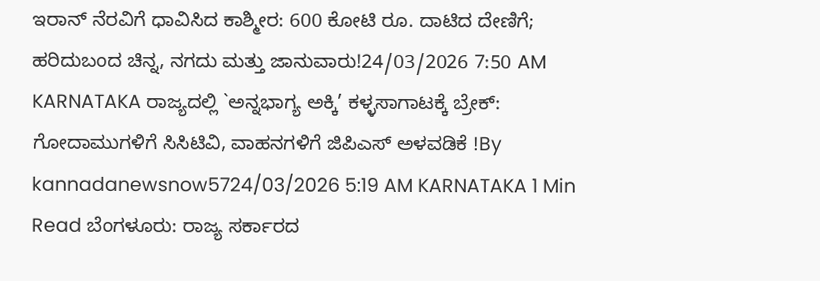ಇರಾನ್ ನೆರವಿಗೆ ಧಾವಿಸಿದ ಕಾಶ್ಮೀರ: 600 ಕೋಟಿ ರೂ. ದಾಟಿದ ದೇಣಿಗೆ; ಹರಿದುಬಂದ ಚಿನ್ನ, ನಗದು ಮತ್ತು ಜಾನುವಾರು!24/03/2026 7:50 AM
KARNATAKA ರಾಜ್ಯದಲ್ಲಿ `ಅನ್ನಭಾಗ್ಯ ಅಕ್ಕಿ’ ಕಳ್ಳಸಾಗಾಟಕ್ಕೆ ಬ್ರೇಕ್: ಗೋದಾಮುಗಳಿಗೆ ಸಿಸಿಟಿವಿ, ವಾಹನಗಳಿಗೆ ಜಿಪಿಎಸ್ ಅಳವಡಿಕೆ !By kannadanewsnow5724/03/2026 5:19 AM KARNATAKA 1 Min Read ಬೆಂಗಳೂರು: ರಾಜ್ಯ ಸರ್ಕಾರದ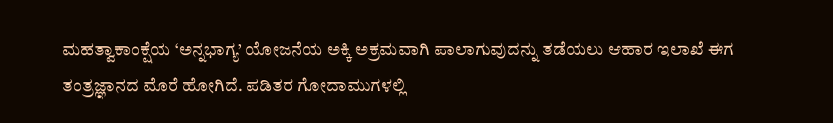ಮಹತ್ವಾಕಾಂಕ್ಷೆಯ ‘ಅನ್ನಭಾಗ್ಯ’ ಯೋಜನೆಯ ಅಕ್ಕಿ ಅಕ್ರಮವಾಗಿ ಪಾಲಾಗುವುದನ್ನು ತಡೆಯಲು ಆಹಾರ ಇಲಾಖೆ ಈಗ ತಂತ್ರಜ್ಞಾನದ ಮೊರೆ ಹೋಗಿದೆ. ಪಡಿತರ ಗೋದಾಮುಗಳಲ್ಲಿ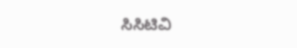ಸಿಸಿಟಿವಿ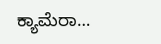ಕ್ಯಾಮೆರಾ…